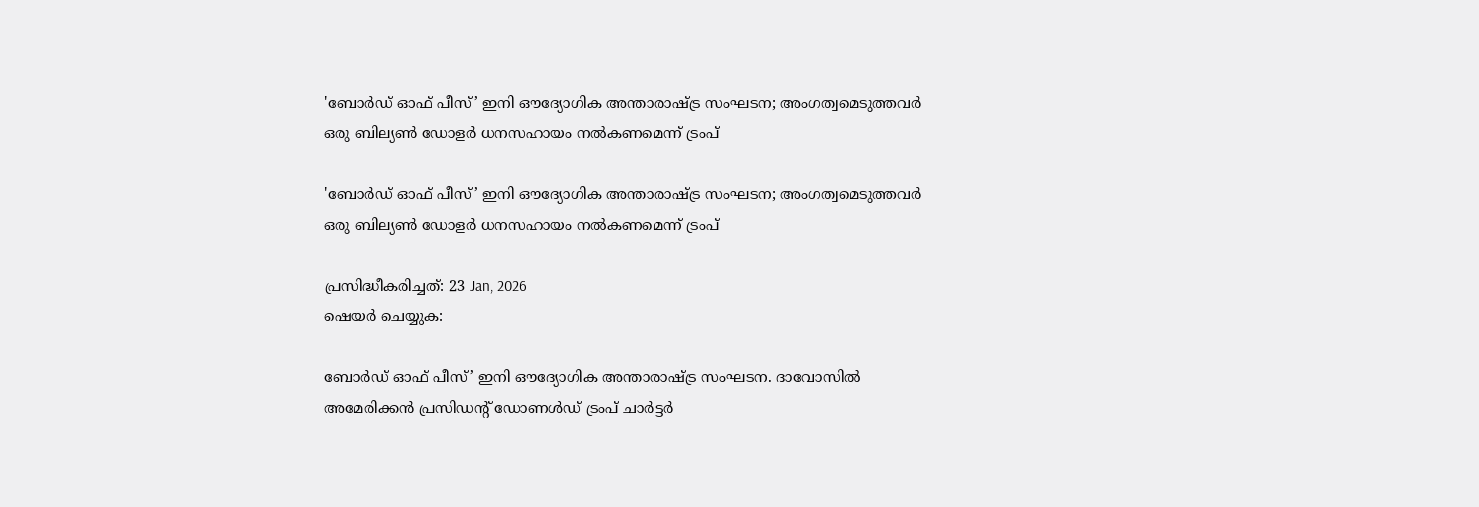'ബോര്‍ഡ് ഓഫ് പീസ്’ ഇനി ഔദ്യോഗിക അന്താരാഷ്ട്ര സംഘടന; അംഗത്വമെടുത്തവര്‍ ഒരു ബില്യണ്‍ ഡോളര്‍ ധനസഹായം നല്‍കണമെന്ന് ട്രംപ്

'ബോര്‍ഡ് ഓഫ് പീസ്’ ഇനി ഔദ്യോഗിക അന്താരാഷ്ട്ര സംഘടന; അംഗത്വമെടുത്തവര്‍ ഒരു ബില്യണ്‍ ഡോളര്‍ ധനസഹായം നല്‍കണമെന്ന് ട്രംപ്

പ്രസിദ്ധീകരിച്ചത്: 23 Jan, 2026
ഷെയർ ചെയ്യുക:

ബോര്‍ഡ് ഓഫ് പീസ്’ ഇനി ഔദ്യോഗിക അന്താരാഷ്ട്ര സംഘടന. ദാവോസില്‍ അമേരിക്കന്‍ പ്രസിഡന്റ് ഡോണള്‍ഡ് ട്രംപ് ചാര്‍ട്ടര്‍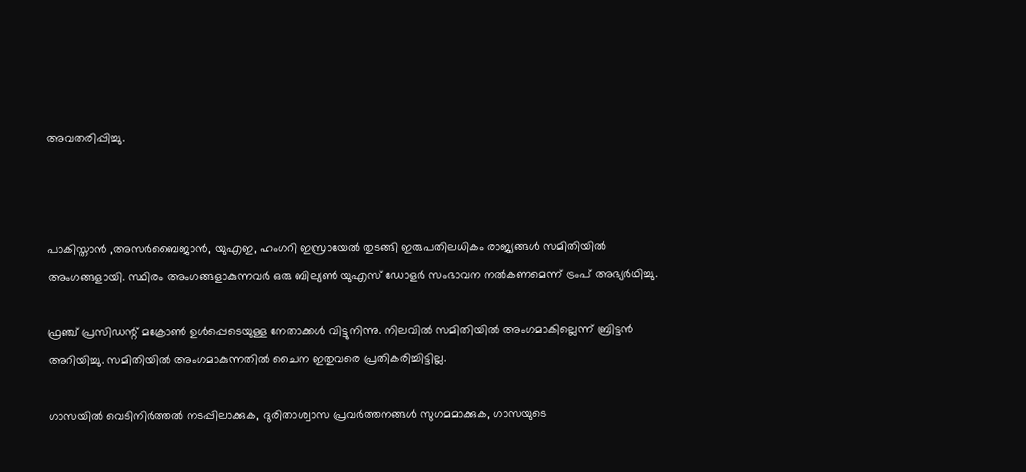അവതരിപ്പിച്ചു.



പാകിസ്താന്‍ ,അസര്‍ബൈജാന്‍, യുഎഇ, ഹംഗറി ഇസ്രായേല്‍ തുടങ്ങി ഇരുപതിലധികം രാജ്യങ്ങള്‍ സമിതിയില്‍ അംഗങ്ങളായി. സ്ഥിരം അംഗങ്ങളാകുന്നവര്‍ ഒരു ബില്യണ്‍ യുഎസ് ഡോളര്‍ സംഭാവന നല്‍കണമെന്ന് ട്രംപ് അഭ്യര്‍ഥിച്ചു.

ഫ്രഞ്ച് പ്രസിഡന്റ് മക്രോണ്‍ ഉള്‍പ്പെടെയുള്ള നേതാക്കള്‍ വിട്ടുനിന്നു. നിലവില്‍ സമിതിയില്‍ അംഗമാകില്ലെന്ന് ബ്രിട്ടന്‍ അറിയിച്ചു. സമിതിയില്‍ അംഗമാകുന്നതില്‍ ചൈന ഇതുവരെ പ്രതികരിച്ചിട്ടില്ല.

ഗാസയിൽ വെടിനിർത്തൽ നടപ്പിലാക്കുക, ദുരിതാശ്വാസ പ്രവർത്തനങ്ങൾ സുഗമമാക്കുക, ഗാസയുടെ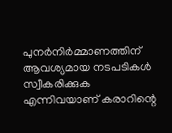പുനർനിർമ്മാണത്തിന് ആവശ്യമായ നടപടികൾ സ്വീകരിക്കുക എന്നിവയാണ് കരാറിന്റെ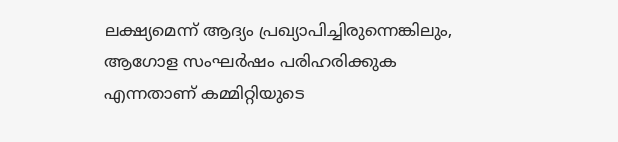ലക്ഷ്യമെന്ന് ആദ്യം പ്രഖ്യാപിച്ചിരുന്നെങ്കിലും, ആഗോള സംഘർഷം പരിഹരിക്കുക എന്നതാണ് കമ്മിറ്റിയുടെ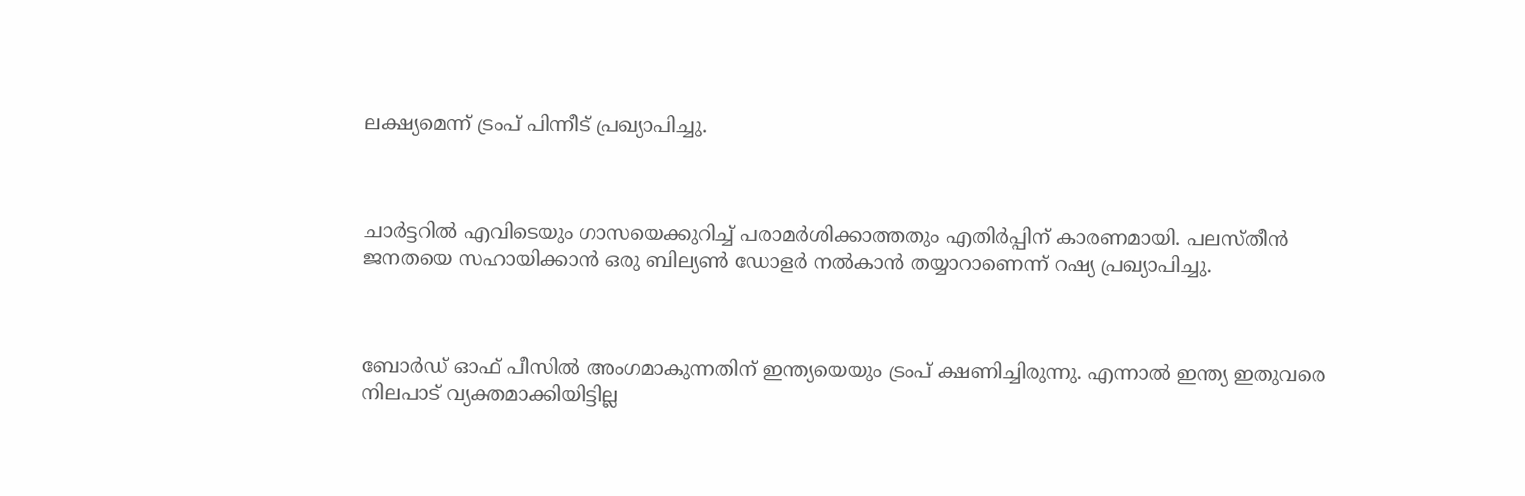ലക്ഷ്യമെന്ന് ട്രംപ് പിന്നീട് പ്രഖ്യാപിച്ചു.



ചാർട്ടറിൽ എവിടെയും ഗാസയെക്കുറിച്ച് പരാമർശിക്കാത്തതും എതിർപ്പിന് കാരണമായി. പലസ്തീൻ ജനതയെ സഹായിക്കാൻ ഒരു ബില്യൺ ഡോളർ നൽകാൻ തയ്യാറാണെന്ന് റഷ്യ പ്രഖ്യാപിച്ചു.



ബോര്‍ഡ് ഓഫ് പീസില്‍ അംഗമാകുന്നതിന് ഇന്ത്യയെയും ട്രംപ് ക്ഷണിച്ചിരുന്നു. എന്നാല്‍ ഇന്ത്യ ഇതുവരെ നിലപാട് വ്യക്തമാക്കിയിട്ടില്ല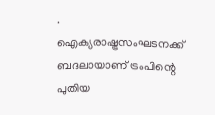. ഐക്യരാഷ്ട്രസംഘടനക്ക് ബദലായാണ് ട്രംപിന്റെ പുതിയ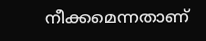നീക്കമെന്നതാണ്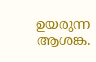ഉയരുന്ന ആശങ്ക.